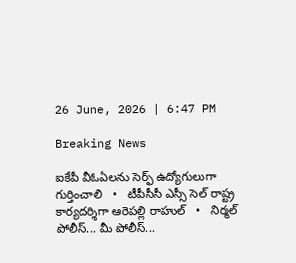26 June, 2026 | 6:47 PM

Breaking News

ఐకేపీ వీఓఏలను సెర్ఫ్ ఉద్యోగులుగా గుర్తించాలి   •   టీపీసీసీ ఎస్సీ సెల్ రాష్ట్ర కార్యదర్శిగా ఆరెపల్లి రాహుల్   •   నిర్మల్ పోలీస్... మీ పోలీస్...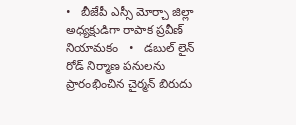•   బీజేపీ ఎస్సీ మోర్చా జిల్లా అధ్యక్షుడిగా రాపాక ప్రవీణ్ నియామకం   •   డబుల్ లైన్ రోడ్ నిర్మాణ పనులను ప్రారంభించిన చైర్మన్ బిరుదు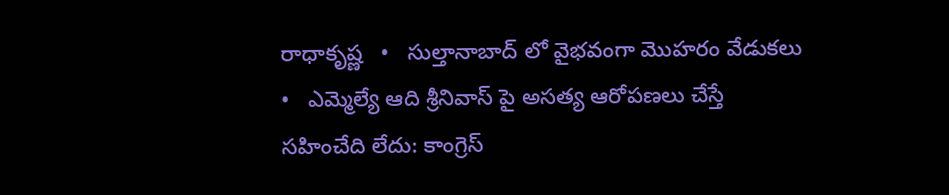రాధాకృష్ణ   •   సుల్తానాబాద్ లో వైభవంగా మొహరం వేడుకలు   •   ఎమ్మెల్యే ఆది శ్రీనివాస్ పై అసత్య ఆరోపణలు చేస్తే సహించేది లేదు: కాంగ్రెస్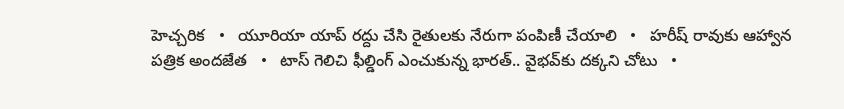హెచ్చరిక   •   యూరియా యాప్ రద్దు చేసి రైతులకు నేరుగా పంపిణీ చేయాలి   •   హరీష్ రావుకు ఆహ్వాన పత్రిక అందజేత   •   టాస్ గెలిచి ఫీల్డింగ్ ఎంచుకున్న భారత్.. వైభవ్‌కు దక్కని చోటు   •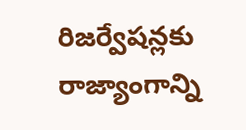రిజర్వేషన్లకు రాజ్యాంగాన్ని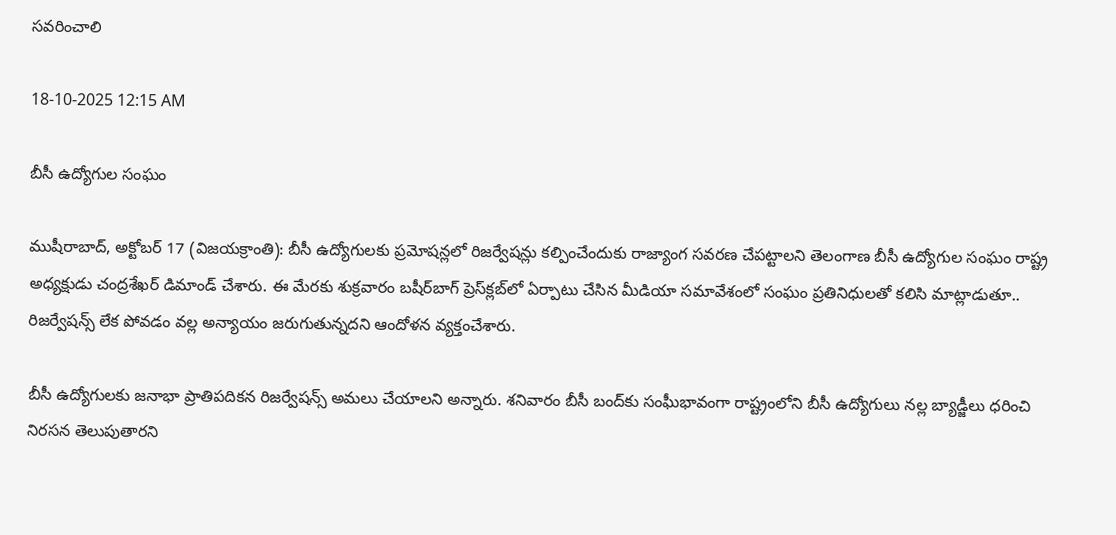సవరించాలి

18-10-2025 12:15 AM

బీసీ ఉద్యోగుల సంఘం

ముషీరాబాద్, అక్టోబర్ 17 (విజయక్రాంతి): బీసీ ఉద్యోగులకు ప్రమోషన్లలో రిజర్వేషన్లు కల్పించేందుకు రాజ్యాంగ సవరణ చేపట్టాలని తెలంగాణ బీసీ ఉద్యోగుల సంఘం రాష్ట్ర అధ్యక్షుడు చంద్రశేఖర్ డిమాండ్ చేశారు. ఈ మేరకు శుక్రవారం బషీర్‌బాగ్ ప్రెస్‌క్లబ్‌లో ఏర్పాటు చేసిన మీడియా సమావేశంలో సంఘం ప్రతినిధులతో కలిసి మాట్లాడుతూ.. రిజర్వేషన్స్ లేక పోవడం వల్ల అన్యాయం జరుగుతున్నదని ఆందోళన వ్యక్తంచేశారు.

బీసీ ఉద్యోగులకు జనాభా ప్రాతిపదికన రిజర్వేషన్స్ అమలు చేయాలని అన్నారు. శనివారం బీసీ బంద్‌కు సంఘీభావంగా రాష్ట్రంలోని బీసీ ఉద్యోగులు నల్ల బ్యాడ్జీలు ధరించి నిరసన తెలుపుతారని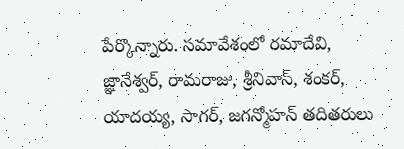పేర్కొన్నారు. సమావేశంలో రమాదేవి, జ్ఞానేశ్వర్, రామరాజు, శ్రీనివాస్, శంకర్, యాదయ్య, సాగర్, జగన్మోహన్ తదితరులు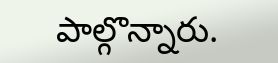పాల్గొన్నారు.